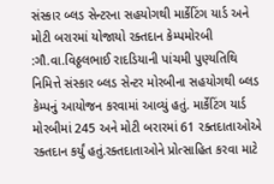સંસ્કાર બ્લડ સેન્ટરના સહયોગથી માર્કેટિંગ યાર્ડ અને મોટી બરારમાં યોજાયો રક્તદાન કેમ્પમોરબી :ગૌ.વા.વિઠ્ઠલભાઈ રાદડિયાની પાંચમી પુણ્યતિથિ નિમિત્તે સંસ્કાર બ્લડ સેન્ટર મોરબીના સહયોગથી બ્લડ કેમ્પનું આયોજન કરવામાં આવ્યું હતું. માર્કેટિંગ યાર્ડ મોરબીમાં 245 અને મોટી બરારમાં 61 રક્તદાતાઓએ રક્તદાન કર્યું હતું.રક્તદાતાઓને પ્રોત્સાહિત કરવા માટે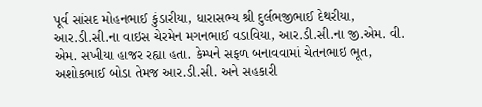પૂર્વ સાંસદ મોહનભાઈ કુંડારીયા, ધારાસભ્ય શ્રી દુર્લભજીભાઈ દેથરીયા, આર.ડી.સી.ના વાઇસ ચેરમેન મગનભાઈ વડાવિયા, આર.ડી.સી.ના જી.એમ. વી. એમ. સખીયા હાજર રહ્યા હતા. કેમ્પને સફળ બનાવવામાં ચેતનભાઇ ભૂત, અશોકભાઈ બોડા તેમજ આર.ડી.સી. અને સહકારી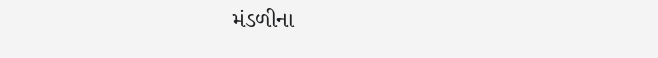મંડળીના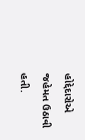હોદ્દેદારોએ જહેમત ઉઠાવી હતી.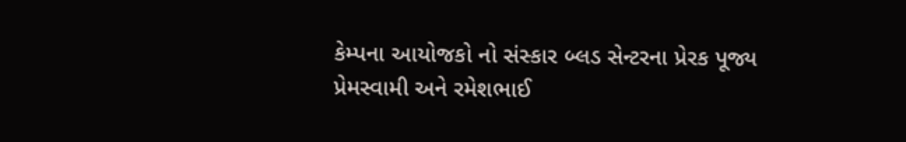કેમ્પના આયોજકો નો સંસ્કાર બ્લડ સેન્ટરના પ્રેરક પૂજ્ય પ્રેમસ્વામી અને રમેશભાઈ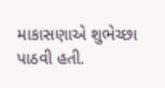માકાસણાએ શુભેચ્છા પાઠવી હતી.